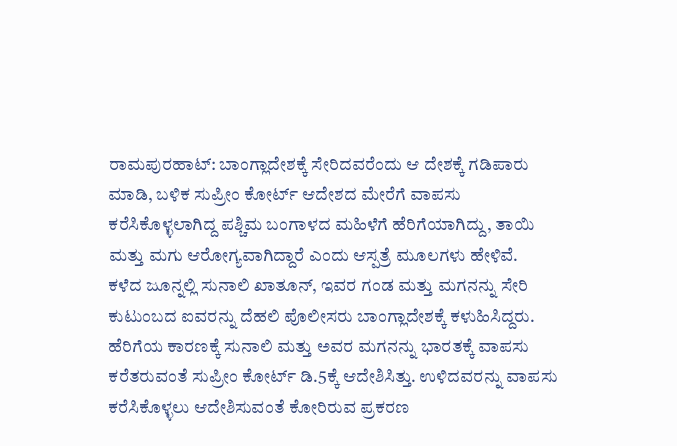ರಾಮಪುರಹಾಟ್: ಬಾಂಗ್ಲಾದೇಶಕ್ಕೆ ಸೇರಿದವರೆಂದು ಆ ದೇಶಕ್ಕೆ ಗಡಿಪಾರು ಮಾಡಿ, ಬಳಿಕ ಸುಪ್ರೀಂ ಕೋರ್ಟ್ ಆದೇಶದ ಮೇರೆಗೆ ವಾಪಸು ಕರೆಸಿಕೊಳ್ಳಲಾಗಿದ್ದ ಪಶ್ಚಿಮ ಬಂಗಾಳದ ಮಹಿಳೆಗೆ ಹೆರಿಗೆಯಾಗಿದ್ದು, ತಾಯಿ ಮತ್ತು ಮಗು ಆರೋಗ್ಯವಾಗಿದ್ದಾರೆ ಎಂದು ಆಸ್ಪತ್ರೆ ಮೂಲಗಳು ಹೇಳಿವೆ.
ಕಳೆದ ಜೂನ್ನಲ್ಲಿ ಸುನಾಲಿ ಖಾತೂನ್, ಇವರ ಗಂಡ ಮತ್ತು ಮಗನನ್ನು ಸೇರಿ ಕುಟುಂಬದ ಐವರನ್ನು ದೆಹಲಿ ಪೊಲೀಸರು ಬಾಂಗ್ಲಾದೇಶಕ್ಕೆ ಕಳುಹಿಸಿದ್ದರು. ಹೆರಿಗೆಯ ಕಾರಣಕ್ಕೆ ಸುನಾಲಿ ಮತ್ತು ಅವರ ಮಗನನ್ನು ಭಾರತಕ್ಕೆ ವಾಪಸು ಕರೆತರುವಂತೆ ಸುಪ್ರೀಂ ಕೋರ್ಟ್ ಡಿ.5ಕ್ಕೆ ಆದೇಶಿಸಿತ್ತು. ಉಳಿದವರನ್ನು ವಾಪಸು ಕರೆಸಿಕೊಳ್ಳಲು ಆದೇಶಿಸುವಂತೆ ಕೋರಿರುವ ಪ್ರಕರಣ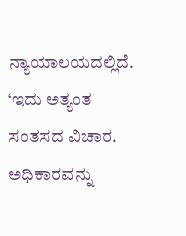ನ್ಯಾಯಾಲಯದಲ್ಲಿದೆ.
‘ಇದು ಅತ್ಯಂತ ಸಂತಸದ ವಿಚಾರ. ಅಧಿಕಾರವನ್ನು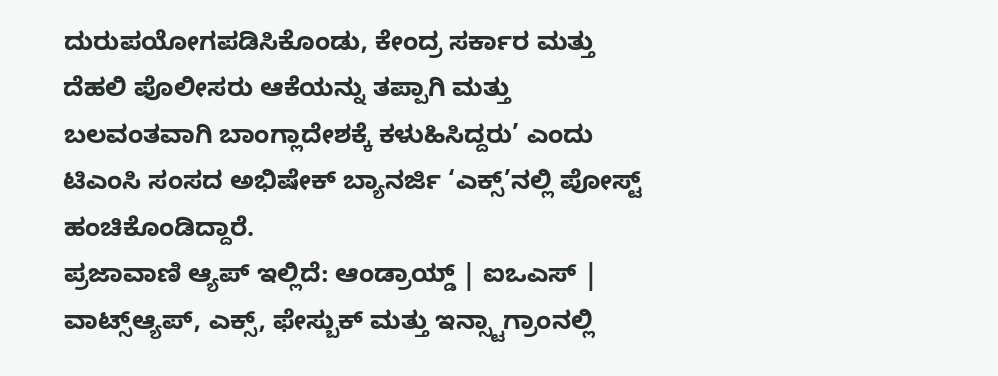ದುರುಪಯೋಗಪಡಿಸಿಕೊಂಡು, ಕೇಂದ್ರ ಸರ್ಕಾರ ಮತ್ತು ದೆಹಲಿ ಪೊಲೀಸರು ಆಕೆಯನ್ನು ತಪ್ಪಾಗಿ ಮತ್ತು ಬಲವಂತವಾಗಿ ಬಾಂಗ್ಲಾದೇಶಕ್ಕೆ ಕಳುಹಿಸಿದ್ದರು’ ಎಂದು ಟಿಎಂಸಿ ಸಂಸದ ಅಭಿಷೇಕ್ ಬ್ಯಾನರ್ಜಿ ‘ಎಕ್ಸ್’ನಲ್ಲಿ ಪೋಸ್ಟ್ ಹಂಚಿಕೊಂಡಿದ್ದಾರೆ.
ಪ್ರಜಾವಾಣಿ ಆ್ಯಪ್ ಇಲ್ಲಿದೆ: ಆಂಡ್ರಾಯ್ಡ್ | ಐಒಎಸ್ | ವಾಟ್ಸ್ಆ್ಯಪ್, ಎಕ್ಸ್, ಫೇಸ್ಬುಕ್ ಮತ್ತು ಇನ್ಸ್ಟಾಗ್ರಾಂನಲ್ಲಿ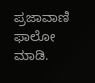ಪ್ರಜಾವಾಣಿ ಫಾಲೋ ಮಾಡಿ.